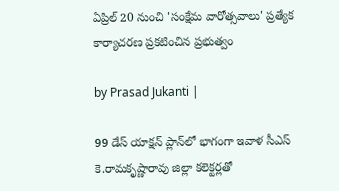ఏప్రిల్ 20 నుంచి 'సంక్షేమ వారోత్సవాలు' ప్రత్యేక కార్యాచరణ ప్రకటించిన ప్రభుత్వం

by Prasad Jukanti |

99 డేస్ యాక్షన్ ప్లాన్‍లో భాగంగా ఇవాళ సీఎస్ కె.రామకృష్ణారావు జిల్లా కలెక్టర్లతో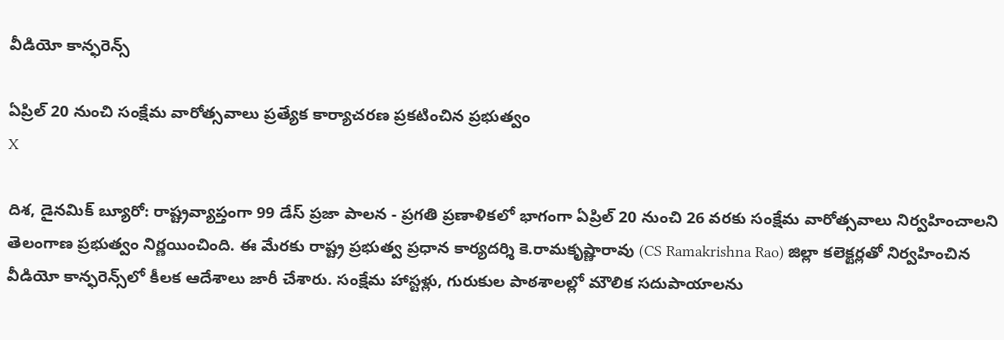వీడియో కాన్ఫరెన్స్

ఏప్రిల్ 20 నుంచి సంక్షేమ వారోత్సవాలు ప్రత్యేక కార్యాచరణ ప్రకటించిన ప్రభుత్వం
X

దిశ, డైనమిక్ బ్యూరో: రాష్ట్రవ్యాప్తంగా 99 డేస్ ప్రజా పాలన - ప్రగతి ప్రణాళికలో భాగంగా ఏప్రిల్ 20 నుంచి 26 వరకు సంక్షేమ వారోత్సవాలు నిర్వహించాలని తెలంగాణ ప్రభుత్వం నిర్ణయించింది. ఈ మేరకు రాష్ట్ర ప్రభుత్వ ప్రధాన కార్యదర్శి కె.రామకృష్ణారావు (CS Ramakrishna Rao) జిల్లా కలెక్టర్లతో నిర్వహించిన వీడియో కాన్ఫరెన్స్‌లో కీలక ఆదేశాలు జారీ చేశారు. సంక్షేమ హాస్టళ్లు, గురుకుల పాఠశాలల్లో మౌలిక సదుపాయాలను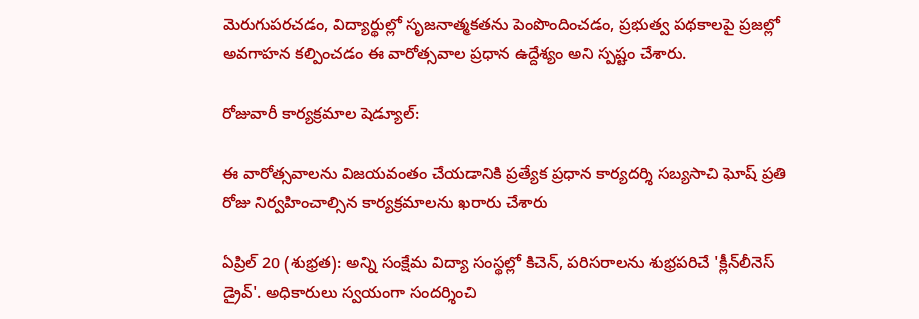మెరుగుపరచడం, విద్యార్థుల్లో సృజనాత్మకతను పెంపొందించడం, ప్రభుత్వ పథకాలపై ప్రజల్లో అవగాహన కల్పించడం ఈ వారోత్సవాల ప్రధాన ఉద్దేశ్యం అని స్పష్టం చేశారు.

రోజువారీ కార్యక్రమాల షెడ్యూల్:

ఈ వారోత్సవాలను విజయవంతం చేయడానికి ప్రత్యేక ప్రధాన కార్యదర్శి సబ్యసాచి ఘోష్ ప్రతి రోజు నిర్వహించాల్సిన కార్యక్రమాలను ఖరారు చేశారు

ఏప్రిల్ 20 (శుభ్రత): అన్ని సంక్షేమ విద్యా సంస్థల్లో కిచెన్, పరిసరాలను శుభ్రపరిచే 'క్లీన్‌లీనెస్ డ్రైవ్'. అధికారులు స్వయంగా సందర్శించి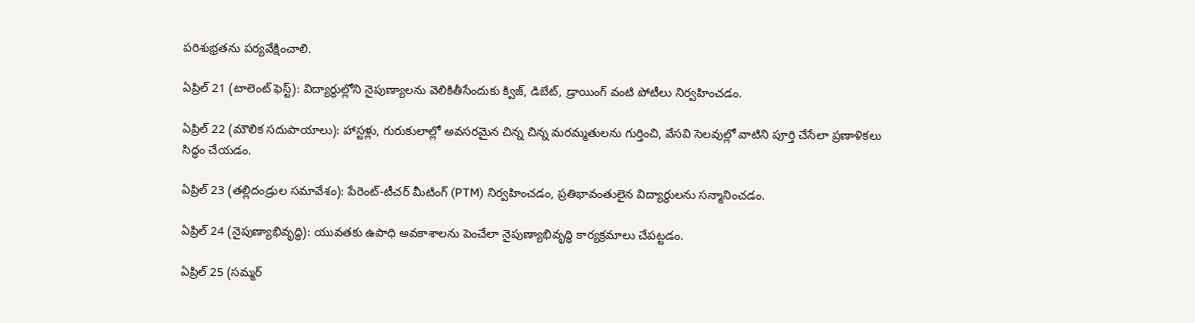పరిశుభ్రతను పర్యవేక్షించాలి.

ఏప్రిల్ 21 (టాలెంట్ ఫెస్ట్): విద్యార్థుల్లోని నైపుణ్యాలను వెలికితీసేందుకు క్విజ్, డిబేట్, డ్రాయింగ్ వంటి పోటీలు నిర్వహించడం.

ఏప్రిల్ 22 (మౌలిక సదుపాయాలు): హాస్టళ్లు, గురుకులాల్లో అవసరమైన చిన్న చిన్న మరమ్మతులను గుర్తించి, వేసవి సెలవుల్లో వాటిని పూర్తి చేసేలా ప్రణాళికలు సిద్ధం చేయడం.

ఏప్రిల్ 23 (తల్లిదండ్రుల సమావేశం): పేరెంట్-టీచర్ మీటింగ్ (PTM) నిర్వహించడం, ప్రతిభావంతులైన విద్యార్థులను సన్మానించడం.

ఏప్రిల్ 24 (నైపుణ్యాభివృద్ధి): యువతకు ఉపాధి అవకాశాలను పెంచేలా నైపుణ్యాభివృద్ధి కార్యక్రమాలు చేపట్టడం.

ఏప్రిల్ 25 (సమ్మర్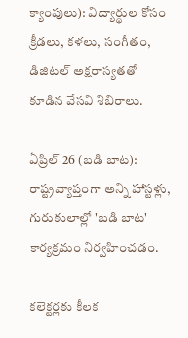క్యాంపులు): విద్యార్థుల కోసం క్రీడలు, కళలు, సంగీతం, డిజిటల్ అక్షరాస్యతతో కూడిన వేసవి శిబిరాలు.

ఏప్రిల్ 26 (బడి బాట): రాష్ట్రవ్యాప్తంగా అన్ని హాస్టళ్లు, గురుకులాల్లో 'బడి బాట' కార్యక్రమం నిర్వహించడం.

కలెక్టర్లకు కీలక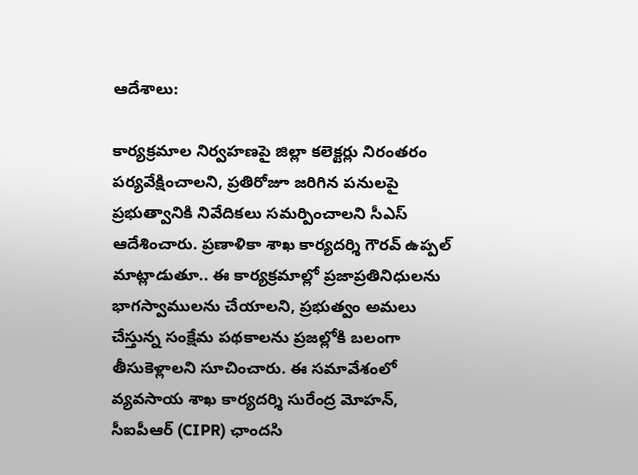ఆదేశాలు:

కార్యక్రమాల నిర్వహణపై జిల్లా కలెక్టర్లు నిరంతరం పర్యవేక్షించాలని, ప్రతిరోజూ జరిగిన పనులపై ప్రభుత్వానికి నివేదికలు సమర్పించాలని సీఎస్ ఆదేశించారు. ప్రణాళికా శాఖ కార్యదర్శి గౌరవ్ ఉప్పల్ మాట్లాడుతూ.. ఈ కార్యక్రమాల్లో ప్రజాప్రతినిధులను భాగస్వాములను చేయాలని, ప్రభుత్వం అమలు చేస్తున్న సంక్షేమ పథకాలను ప్రజల్లోకి బలంగా తీసుకెళ్లాలని సూచించారు. ఈ సమావేశంలో వ్యవసాయ శాఖ కార్యదర్శి సురేంద్ర మోహన్, సీఐపీఆర్ (CIPR) ఛాందసి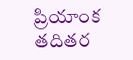ప్రియాంక తదితర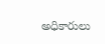అధికారులు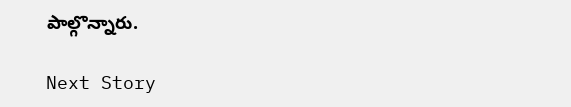పాల్గొన్నారు.

Next Story